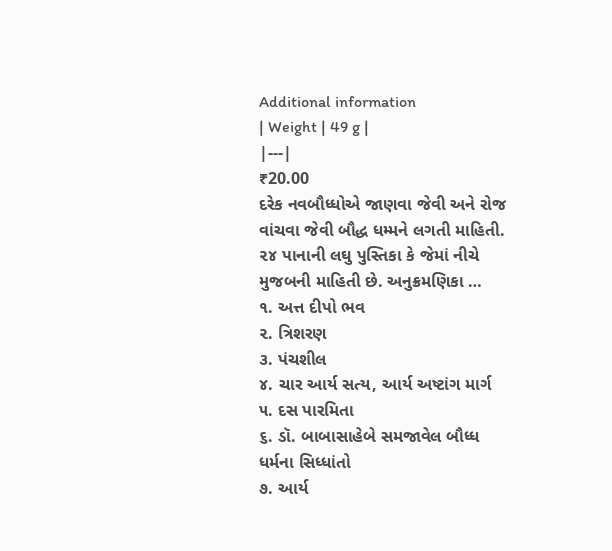Additional information
| Weight | 49 g |
|---|
₹20.00
દરેક નવબૌધ્ધોએ જાણવા જેવી અને રોજ વાંચવા જેવી બૌદ્ધ ધમ્મને લગતી માહિતી.
૨૪ પાનાની લઘુ પુસ્તિકા કે જેમાં નીચે મુજબની માહિતી છે. અનુક્રમણિકા …
૧. અત્ત દીપો ભવ
૨. ત્રિશરણ
૩. પંચશીલ
૪. ચાર આર્ય સત્ય, આર્ય અષ્ટાંગ માર્ગ
૫. દસ પારમિતા
૬. ડૉ. બાબાસાહેબે સમજાવેલ બૌધ્ધ ધર્મના સિધ્ધાંતો
૭. આર્ય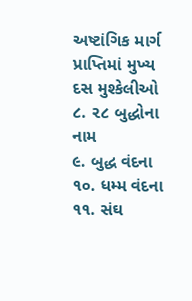અષ્ટાંગિક માર્ગ પ્રાપ્તિમાં મુખ્ય દસ મુશ્કેલીઓ
૮. ૨૮ બુદ્ધોના નામ
૯. બુદ્ધ વંદના
૧૦. ધમ્મ વંદના
૧૧. સંઘ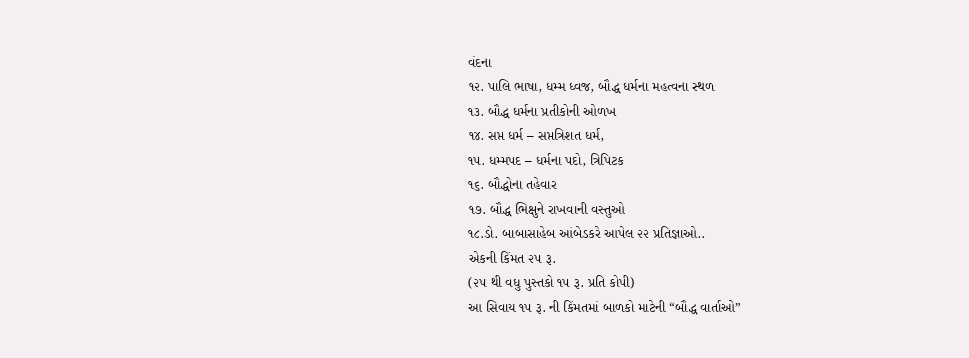વંદના
૧૨. પાલિ ભાષા, ધમ્મ ધ્વજ, બૌદ્ધ ધર્મના મહત્વના સ્થળ
૧૩. બૌદ્ધ ધર્મના પ્રતીકોની ઓળખ
૧૪. સપ્ત ધર્મ – સપ્તત્રિશત ધર્મ,
૧૫. ધમ્મપદ – ધર્મના પદો, ત્રિપિટક
૧૬. બૌદ્ધોના તહેવાર
૧૭. બૌદ્ધ ભિક્ષુને રાખવાની વસ્તુઓ
૧૮.ડો. બાબાસાહેબ આંબેડકરે આપેલ ૨૨ પ્રતિજ્ઞાઓ..
એકની કિંમત ૨૫ રૂ.
(૨૫ થી વધુ પુસ્તકો ૧૫ રૂ. પ્રતિ કોપી)
આ સિવાય ૧૫ રૂ. ની કિંમતમાં બાળકો માટેની “બૌદ્ધ વાર્તાઓ”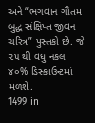અને “ભગવાન ગૌતમ બુદ્ધ સંક્ષિપ્ત જીવન ચરિત્ર” પુસ્તકો છે. જે ૨૫ થી વધુ નકલ ૪૦% ડિસ્કાઉન્ટમાં મળશે.
1499 in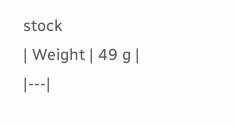stock
| Weight | 49 g |
|---|